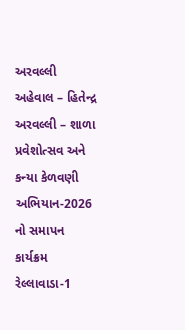અરવલ્લી
અહેવાલ – હિતેન્દ્ર
અરવલ્લી – શાળા પ્રવેશોત્સવ અને કન્યા કેળવણી અભિયાન-2026 નો સમાપન કાર્યક્રમ રેલ્લાવાડા-1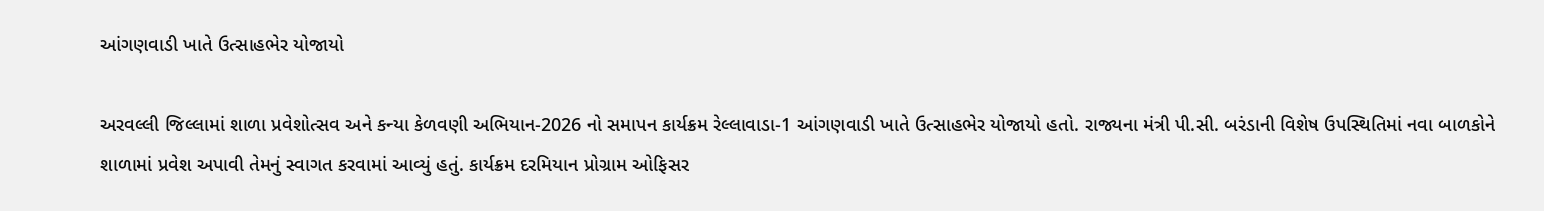આંગણવાડી ખાતે ઉત્સાહભેર યોજાયો

અરવલ્લી જિલ્લામાં શાળા પ્રવેશોત્સવ અને કન્યા કેળવણી અભિયાન-2026 નો સમાપન કાર્યક્રમ રેલ્લાવાડા-1 આંગણવાડી ખાતે ઉત્સાહભેર યોજાયો હતો. રાજ્યના મંત્રી પી.સી. બરંડાની વિશેષ ઉપસ્થિતિમાં નવા બાળકોને શાળામાં પ્રવેશ અપાવી તેમનું સ્વાગત કરવામાં આવ્યું હતું. કાર્યક્રમ દરમિયાન પ્રોગ્રામ ઓફિસર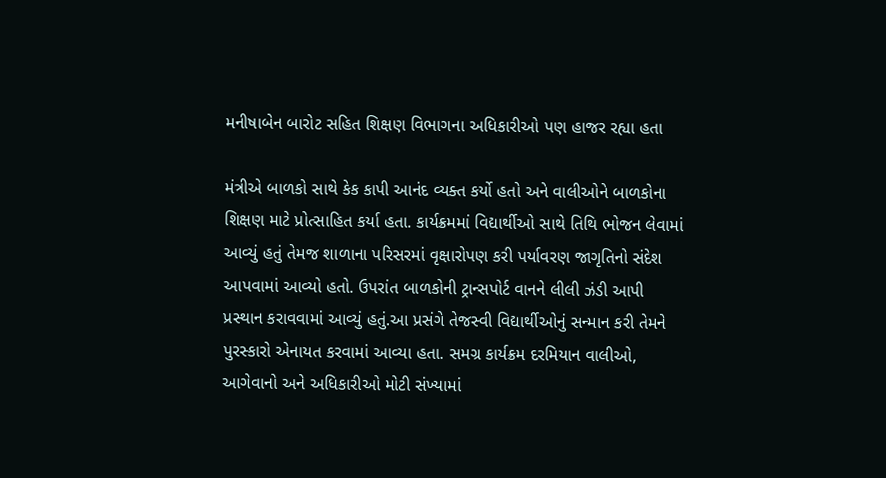મનીષાબેન બારોટ સહિત શિક્ષણ વિભાગના અધિકારીઓ પણ હાજર રહ્યા હતા

મંત્રીએ બાળકો સાથે કેક કાપી આનંદ વ્યક્ત કર્યો હતો અને વાલીઓને બાળકોના શિક્ષણ માટે પ્રોત્સાહિત કર્યા હતા. કાર્યક્રમમાં વિદ્યાર્થીઓ સાથે તિથિ ભોજન લેવામાં આવ્યું હતું તેમજ શાળાના પરિસરમાં વૃક્ષારોપણ કરી પર્યાવરણ જાગૃતિનો સંદેશ આપવામાં આવ્યો હતો. ઉપરાંત બાળકોની ટ્રાન્સપોર્ટ વાનને લીલી ઝંડી આપી પ્રસ્થાન કરાવવામાં આવ્યું હતું.આ પ્રસંગે તેજસ્વી વિદ્યાર્થીઓનું સન્માન કરી તેમને પુરસ્કારો એનાયત કરવામાં આવ્યા હતા. સમગ્ર કાર્યક્રમ દરમિયાન વાલીઓ, આગેવાનો અને અધિકારીઓ મોટી સંખ્યામાં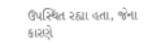ઉપસ્થિત રહ્યા હતા, જેના કારણે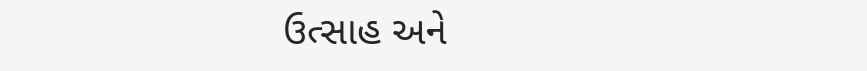ઉત્સાહ અને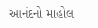આનંદનો માહોલ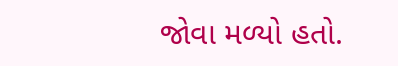જોવા મળ્યો હતો.